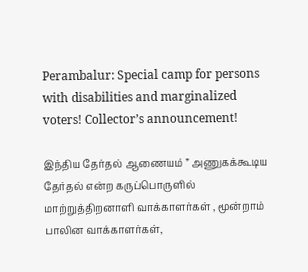Perambalur: Special camp for persons with disabilities and marginalized voters! Collector’s announcement!

இந்திய தேர்தல் ஆணையம் ” அணுகக்கூடிய தேர்தல் என்ற கருப்பொருளில் மாற்றுத்திறனாளி வாக்காளர்கள் , மூன்றாம் பாலின வாக்காளர்கள்,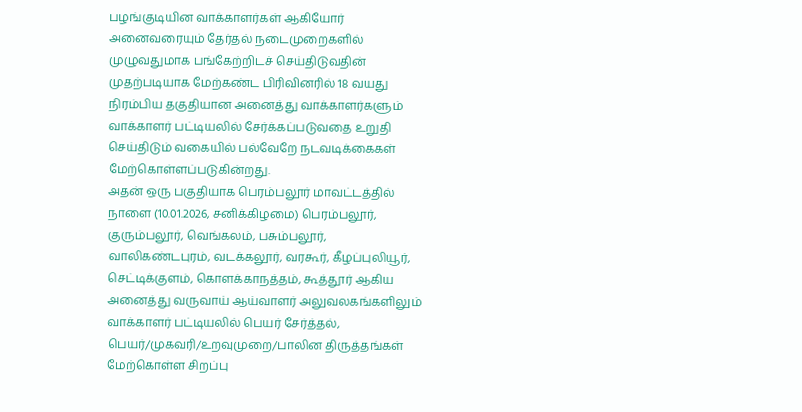பழங்குடியின வாக்காளர்கள் ஆகியோர் அனைவரையும் தேர்தல் நடைமுறைகளில் முழுவதுமாக பங்கேற்றிடச் செய்திடுவதின் முதற்படியாக மேற்கண்ட பிரிவினரில் 18 வயது நிரம்பிய தகுதியான அனைத்து வாக்காளர்களும் வாக்காளர் பட்டியலில் சேர்க்கப்படுவதை உறுதி செய்திடும் வகையில் பல்வேறே நடவடிக்கைகள் மேற்கொள்ளப்படுகின்றது.
அதன் ஒரு பகுதியாக பெரம்பலூர் மாவட்டத்தில் நாளை (10.01.2026, சனிக்கிழமை) பெரம்பலூர், குரும்பலூர், வெங்கலம், பசும்பலூர், வாலிகண்டபுரம், வடக்கலூர், வரகூர், கீழப்புலியூர், செட்டிக்குளம், கொளக்காநத்தம், கூத்தூர் ஆகிய அனைத்து வருவாய் ஆய்வாளர் அலுவலகங்களிலும் வாக்காளர் பட்டியலில் பெயர் சேர்த்தல், பெயர்/முகவரி/உறவுமுறை/பாலின திருத்தங்கள் மேற்கொள்ள சிறப்பு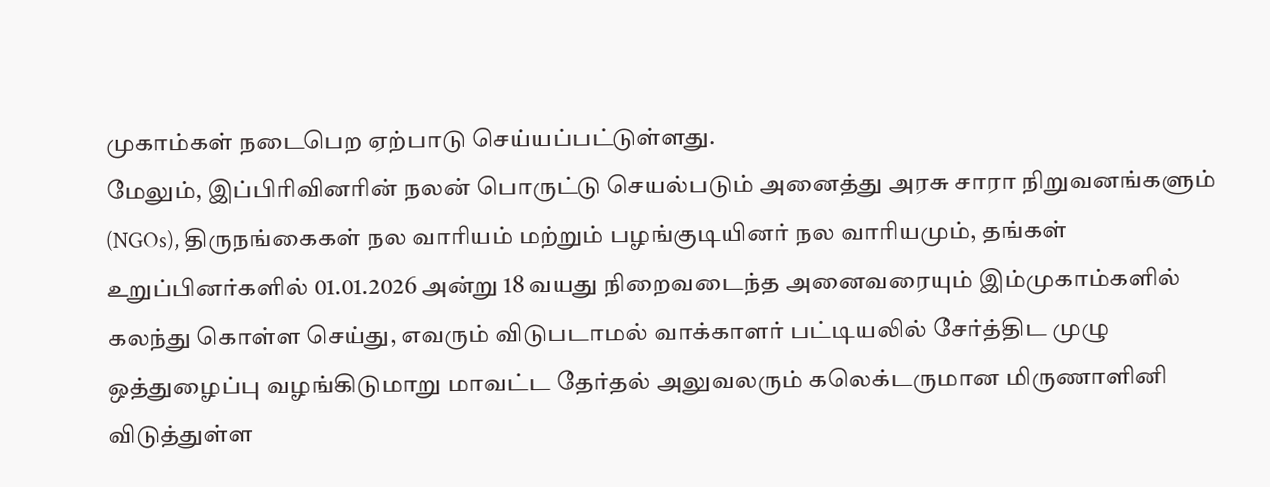முகாம்கள் நடைபெற ஏற்பாடு செய்யப்பட்டுள்ளது.
மேலும், இப்பிரிவினரின் நலன் பொருட்டு செயல்படும் அனைத்து அரசு சாரா நிறுவனங்களும் (NGOs), திருநங்கைகள் நல வாரியம் மற்றும் பழங்குடியினர் நல வாரியமும், தங்கள் உறுப்பினர்களில் 01.01.2026 அன்று 18 வயது நிறைவடைந்த அனைவரையும் இம்முகாம்களில் கலந்து கொள்ள செய்து, எவரும் விடுபடாமல் வாக்காளர் பட்டியலில் சேர்த்திட முழு ஒத்துழைப்பு வழங்கிடுமாறு மாவட்ட தேர்தல் அலுவலரும் கலெக்டருமான மிருணாளினி விடுத்துள்ள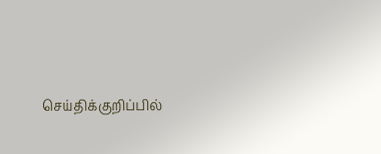செய்திக்குறிப்பில்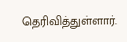தெரிவித்துள்ளார்.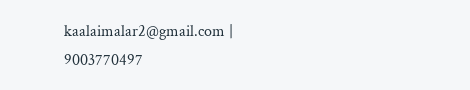kaalaimalar2@gmail.com |
9003770497